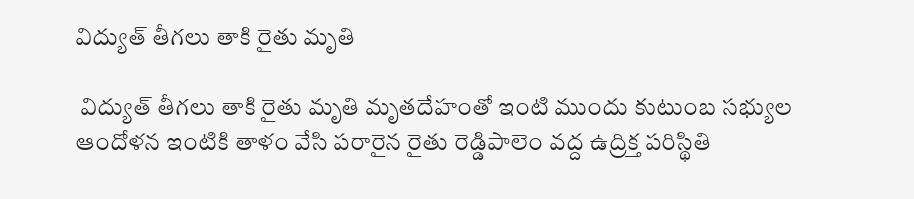విద్యుత్ తీగలు తాకి రైతు మృతి

 విద్యుత్ తీగలు తాకి రైతు మృతి మృతదేహంతో ఇంటి ముందు కుటుంబ సభ్యుల ఆందోళన ఇంటికి తాళం వేసి పరారైన రైతు రెడ్డిపాలెం వద్ద ఉద్రిక్త పరిస్థితి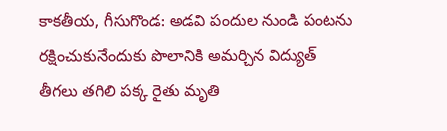కాకతీయ, గీసుగొండ: అడవి పందుల నుండి పంటను రక్షించుకునేందుకు పొలానికి అమర్చిన విద్యుత్ తీగలు తగిలి పక్క రైతు మృతి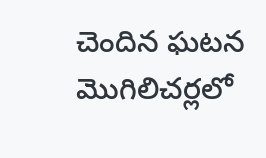చెందిన ఘటన మొగిలిచర్లలో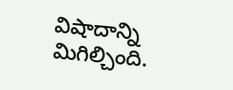విషాదాన్ని మిగిల్చింది.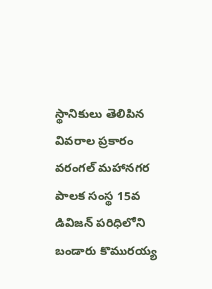స్థానికులు తెలిపిన వివరాల ప్రకారం వరంగల్ మహానగర పాలక సంస్థ 15వ డివిజన్ పరిధిలోని బండారు కొమురయ్య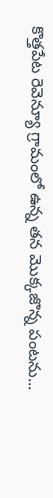కొత్తపేట రెవెన్యూ గ్రామంలో ఉన్న తన మొక్కజొన్న పంటను...